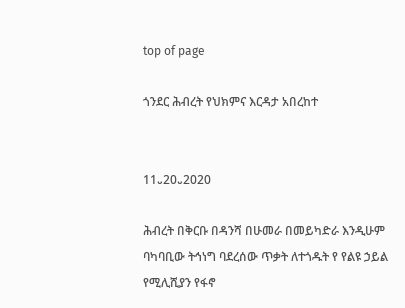top of page

ጎንደር ሕብረት የህክምና እርዳታ አበረከተ


11᎑20᎑2020

ሕብረት በቅርቡ በዳንሻ በሁመራ በመይካድራ እንዲሁም ባካባቢው ትኅነግ ባደረሰው ጥቃት ለተጎዱት የ የልዩ ኃይል የሚሊሺያን የፋኖ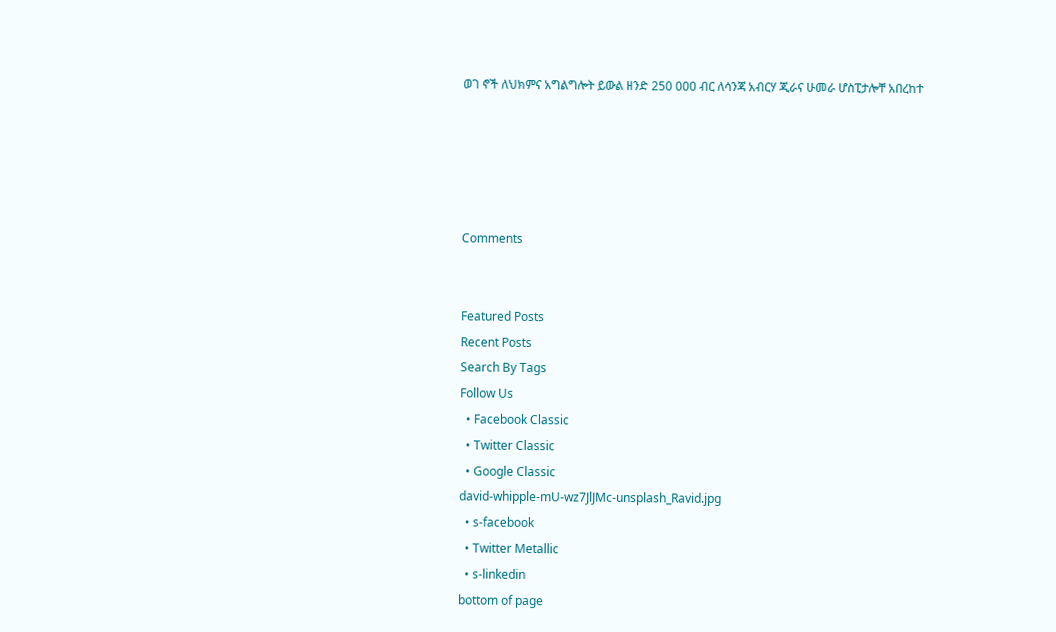ወገ ኖች ለህክምና አግልግሎት ይውል ዘንድ 250 000 ብር ለሳንጃ አብርሃ ጂራና ሁመራ ሆስፒታሎቸ አበረከተ





Comments


Featured Posts
Recent Posts
Search By Tags
Follow Us
  • Facebook Classic
  • Twitter Classic
  • Google Classic
david-whipple-mU-wz7JlJMc-unsplash_Ravid.jpg
  • s-facebook
  • Twitter Metallic
  • s-linkedin
bottom of page